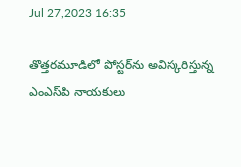Jul 27,2023 16:35

తొత్తరమూడిలో పోస్టర్‌ను అవిస్కరిస్తున్న ఎంఎస్‌పి నాయకులు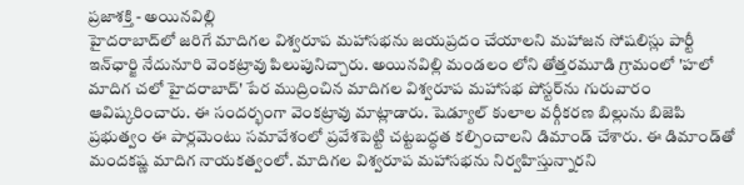ప్రజాశక్తి - అయినవిల్లి
హైదరాబాద్‌లో జరిగే మాదిగల విశ్వరూప మహాసభను జయప్రదం చేయాలని మహాజన సోషలిస్లు పార్టీ ఇన్‌ఛార్జి నేదునూరి వెంకట్రావు పిలుపునిచ్చారు. అయినవిల్లి మండలం లోని తోత్తరమూడి గ్రామంలో 'హలో మాదిగ చలో హైదరాబాద్‌' పేర ముద్రించిన మాదిగల విశ్వరూప మహాసభ పోస్టర్‌ను గురువారం ఆవిష్కరించారు. ఈ సందర్భంగా వెంకట్రావు మాట్లాడారు. షెడ్యూల్‌ కులాల వర్గీకరణ బిల్లును బిజెపి ప్రభుత్వం ఈ పార్లమెంటు సమావేశంలో ప్రవేశపెట్టి చట్టబద్ధత కల్పించాలని డిమాండ్‌ చేశారు. ఈ డిమాండ్‌తో మందకష్ణ మాదిగ నాయకత్వంలో. మాదిగల విశ్వరూప మహాసభను నిర్వహిస్తున్నారని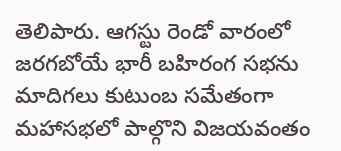తెలిపారు. ఆగస్టు రెండో వారంలో జరగబోయే భారీ బహిరంగ సభను మాదిగలు కుటుంబ సమేతంగా మహాసభలో పాల్గొని విజయవంతం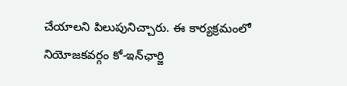చేయాలని పిలుపునిచ్చారు. ఈ కార్యక్రమంలో నియోజకవర్గం కో-ఇన్‌ఛార్జి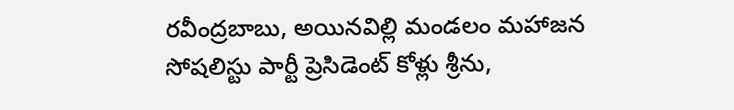రవీంద్రబాబు, అయినవిల్లి మండలం మహాజన సోషలిస్టు పార్టీ ప్రెసిడెంట్‌ కోళ్లు శ్రీను,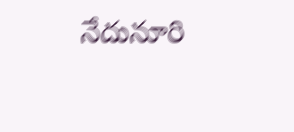నేదునూరి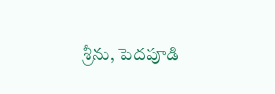శ్రీను, పెదపూడి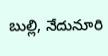బుల్లి, నేదునూరి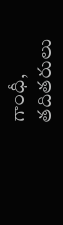గాంధీ, తదితరులు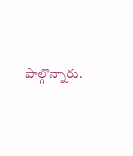పాల్గొన్నారు.